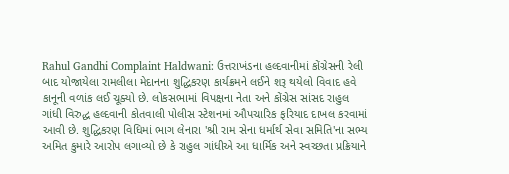Rahul Gandhi Complaint Haldwani: ઉત્તરાખંડના હલ્દવાનીમાં કોંગ્રેસની રેલી બાદ યોજાયેલા રામલીલા મેદાનના શુદ્ધિકરણ કાર્યક્રમને લઈને શરૂ થયેલો વિવાદ હવે કાનૂની વળાંક લઈ ચૂક્યો છે. લોકસભામાં વિપક્ષના નેતા અને કોંગ્રેસ સાંસદ રાહુલ ગાંધી વિરુદ્ધ હલ્દવાની કોતવાલી પોલીસ સ્ટેશનમાં ઔપચારિક ફરિયાદ દાખલ કરવામાં આવી છે. શુદ્ધિકરણ વિધિમાં ભાગ લેનારા 'શ્રી રામ સેના ધર્માર્થ સેવા સમિતિ'ના સભ્ય અમિત કુમારે આરોપ લગાવ્યો છે કે રાહુલ ગાંધીએ આ ધાર્મિક અને સ્વચ્છતા પ્રક્રિયાને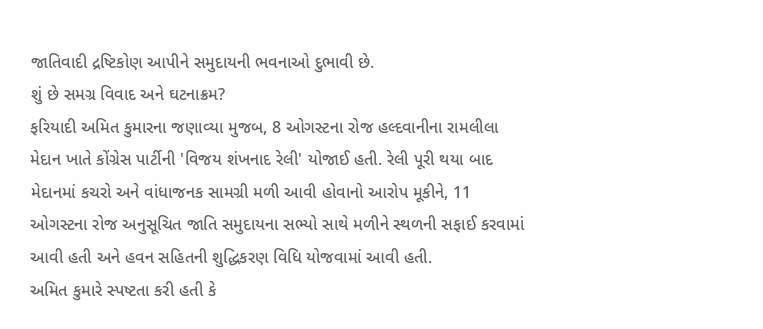જાતિવાદી દ્રષ્ટિકોણ આપીને સમુદાયની ભવનાઓ દુભાવી છે.
શું છે સમગ્ર વિવાદ અને ઘટનાક્રમ?
ફરિયાદી અમિત કુમારના જણાવ્યા મુજબ, 8 ઓગસ્ટના રોજ હલ્દવાનીના રામલીલા મેદાન ખાતે કોંગ્રેસ પાર્ટીની 'વિજય શંખનાદ રેલી' યોજાઈ હતી. રેલી પૂરી થયા બાદ મેદાનમાં કચરો અને વાંધાજનક સામગ્રી મળી આવી હોવાનો આરોપ મૂકીને, 11 ઓગસ્ટના રોજ અનુસૂચિત જાતિ સમુદાયના સભ્યો સાથે મળીને સ્થળની સફાઈ કરવામાં આવી હતી અને હવન સહિતની શુદ્ધિકરણ વિધિ યોજવામાં આવી હતી.
અમિત કુમારે સ્પષ્ટતા કરી હતી કે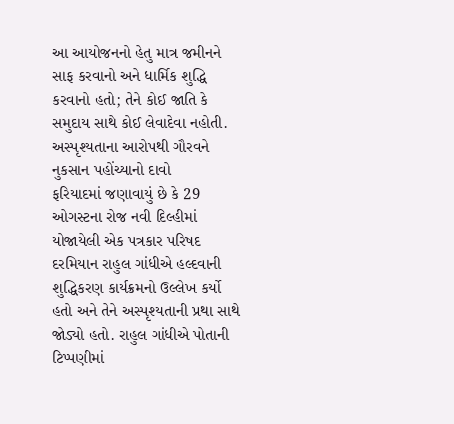આ આયોજનનો હેતુ માત્ર જમીનને સાફ કરવાનો અને ધાર્મિક શુદ્ધિ કરવાનો હતો; તેને કોઈ જાતિ કે સમુદાય સાથે કોઈ લેવાદેવા નહોતી.
અસ્પૃશ્યતાના આરોપથી ગૌરવને નુકસાન પહોંચ્યાનો દાવો
ફરિયાદમાં જણાવાયું છે કે 29 ઓગસ્ટના રોજ નવી દિલ્હીમાં યોજાયેલી એક પત્રકાર પરિષદ દરમિયાન રાહુલ ગાંધીએ હલ્દવાની શુદ્ધિકરણ કાર્યક્રમનો ઉલ્લેખ કર્યો હતો અને તેને અસ્પૃશ્યતાની પ્રથા સાથે જોડ્યો હતો. રાહુલ ગાંધીએ પોતાની ટિપ્પણીમાં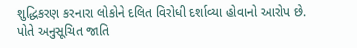શુદ્ધિકરણ કરનારા લોકોને દલિત વિરોધી દર્શાવ્યા હોવાનો આરોપ છે.
પોતે અનુસૂચિત જાતિ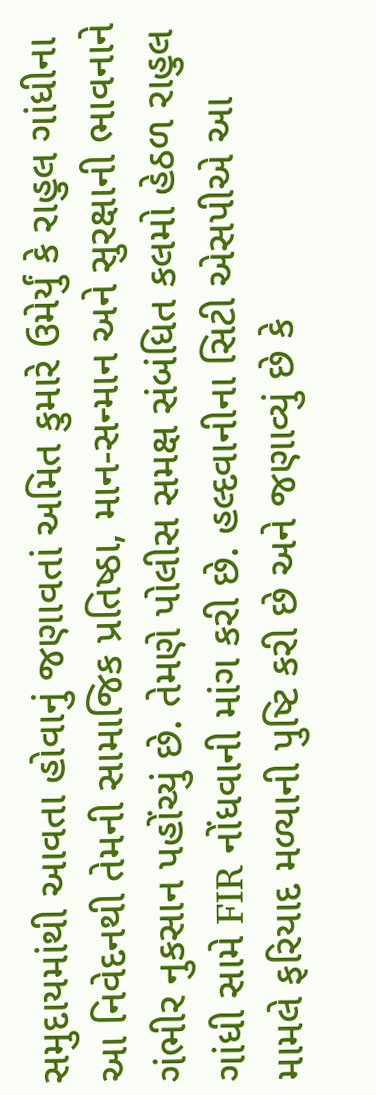સમુદાયમાંથી આવતા હોવાનું જણાવતાં અમિત કુમારે ઉમેર્યું કે રાહુલ ગાંધીના આ નિવેદનથી તેમની સામાજિક પ્રતિષ્ઠા, માન-સન્માન અને સુરક્ષાની ભાવનાને ગંભીર નુકસાન પહોંચ્યું છે. તેમણે પોલીસ સમક્ષ સંબંધિત કલમો હેઠળ રાહુલ ગાંધી સામે FIR નોંધવાની માંગ કરી છે. હલ્દવાનીના સિટી એસપીએ આ મામલે ફરિયાદ મળ્યાની પુષ્ટિ કરી છે અને જણાવ્યું છે કે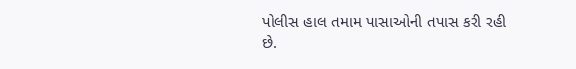પોલીસ હાલ તમામ પાસાઓની તપાસ કરી રહી છે.